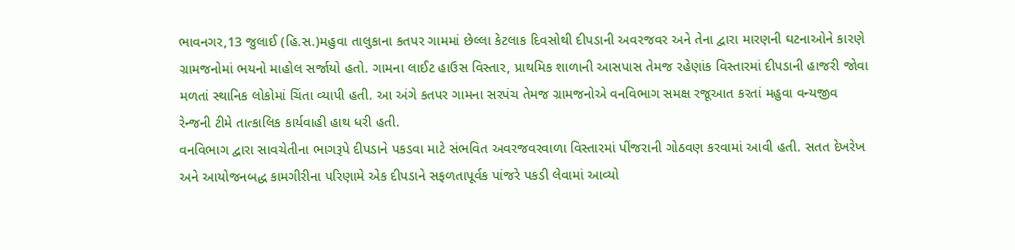ભાવનગર,13 જુલાઈ (હિ.સ.)મહુવા તાલુકાના કતપર ગામમાં છેલ્લા કેટલાક દિવસોથી દીપડાની અવરજવર અને તેના દ્વારા મારણની ઘટનાઓને કારણે ગ્રામજનોમાં ભયનો માહોલ સર્જાયો હતો. ગામના લાઈટ હાઉસ વિસ્તાર, પ્રાથમિક શાળાની આસપાસ તેમજ રહેણાંક વિસ્તારમાં દીપડાની હાજરી જોવા મળતાં સ્થાનિક લોકોમાં ચિંતા વ્યાપી હતી. આ અંગે કતપર ગામના સરપંચ તેમજ ગ્રામજનોએ વનવિભાગ સમક્ષ રજૂઆત કરતાં મહુવા વન્યજીવ રેન્જની ટીમે તાત્કાલિક કાર્યવાહી હાથ ધરી હતી.
વનવિભાગ દ્વારા સાવચેતીના ભાગરૂપે દીપડાને પકડવા માટે સંભવિત અવરજવરવાળા વિસ્તારમાં પીંજરાની ગોઠવણ કરવામાં આવી હતી. સતત દેખરેખ અને આયોજનબદ્ધ કામગીરીના પરિણામે એક દીપડાને સફળતાપૂર્વક પાંજરે પકડી લેવામાં આવ્યો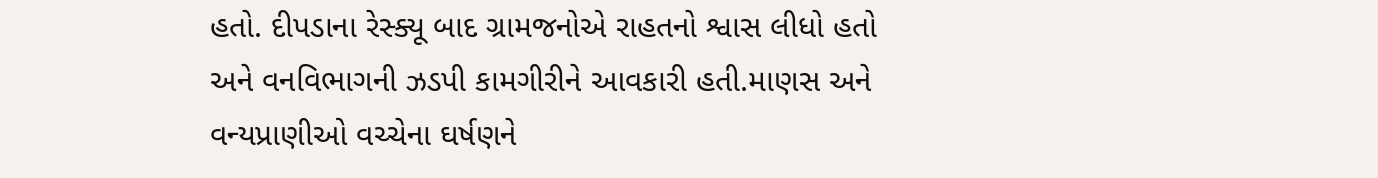હતો. દીપડાના રેસ્ક્યૂ બાદ ગ્રામજનોએ રાહતનો શ્વાસ લીધો હતો અને વનવિભાગની ઝડપી કામગીરીને આવકારી હતી.માણસ અને વન્યપ્રાણીઓ વચ્ચેના ઘર્ષણને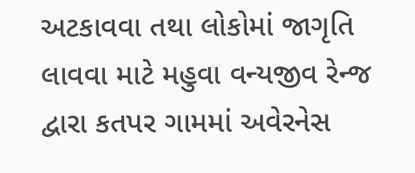અટકાવવા તથા લોકોમાં જાગૃતિ લાવવા માટે મહુવા વન્યજીવ રેન્જ દ્વારા કતપર ગામમાં અવેરનેસ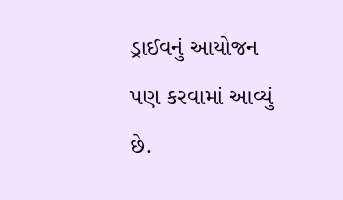ડ્રાઈવનું આયોજન પણ કરવામાં આવ્યું છે.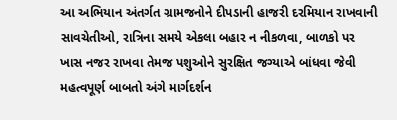આ અભિયાન અંતર્ગત ગ્રામજનોને દીપડાની હાજરી દરમિયાન રાખવાની સાવચેતીઓ, રાત્રિના સમયે એકલા બહાર ન નીકળવા, બાળકો પર ખાસ નજર રાખવા તેમજ પશુઓને સુરક્ષિત જગ્યાએ બાંધવા જેવી મહત્વપૂર્ણ બાબતો અંગે માર્ગદર્શન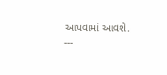આપવામાં આવશે.
---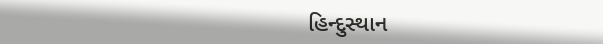હિન્દુસ્થાન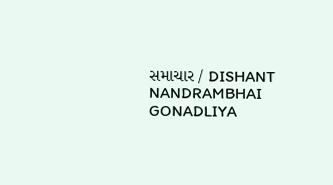સમાચાર / DISHANT NANDRAMBHAI GONADLIYA